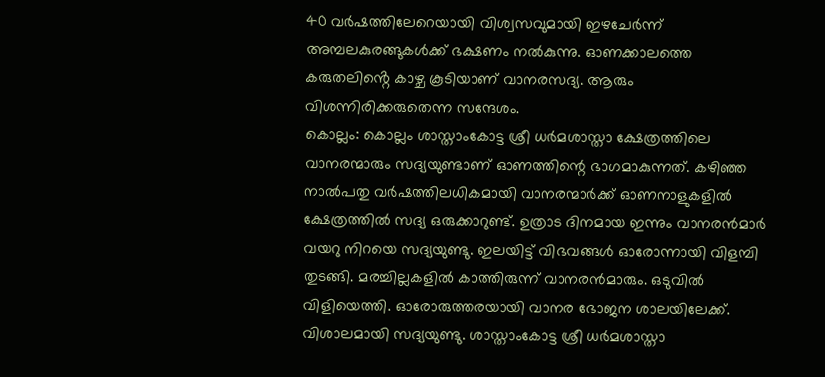40 വർഷത്തിലേറെയായി വിശ്വസവുമായി ഇഴചേർന്ന് അമ്പലകുരങ്ങുകൾക്ക് ഭക്ഷണം നൽകുന്നു. ഓണക്കാലത്തെ കരുതലിൻ്റെ കാഴ്ച കൂടിയാണ് വാനരസദ്യ. ആരും വിശന്നിരിക്കരുതെന്ന സന്ദേശം.
കൊല്ലം: കൊല്ലം ശാസ്താംകോട്ട ശ്രീ ധർമശാസ്താ ക്ഷേത്രത്തിലെ വാനരന്മാരും സദ്യയുണ്ടാണ് ഓണത്തിന്റെ ഭാഗമാകുന്നത്. കഴിഞ്ഞ നാൽപതു വർഷത്തിലധികമായി വാനരന്മാർക്ക് ഓണനാളുകളിൽ ക്ഷേത്രത്തിൽ സദ്യ ഒരുക്കാറുണ്ട്. ഉത്രാട ദിനമായ ഇന്നും വാനരൻമാർ വയറു നിറയെ സദ്യയുണ്ടു. ഇലയിട്ട് വിഭവങ്ങൾ ഓരോന്നായി വിളമ്പി തുടങ്ങി. മരച്ചില്ലകളിൽ കാത്തിരുന്ന് വാനരൻമാരും. ഒടുവിൽ വിളിയെത്തി. ഓരോരുത്തരയായി വാനര ഭോജന ശാലയിലേക്ക്. വിശാലമായി സദ്യയുണ്ടു. ശാസ്താംകോട്ട ശ്രീ ധർമശാസ്താ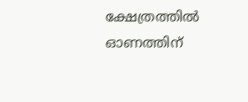ക്ഷേത്രത്തിൽ ഓണത്തിന്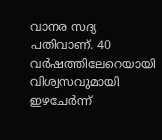വാനര സദ്യ പതിവാണ്. 40 വർഷത്തിലേറെയായി വിശ്വസവുമായി ഇഴചേർന്ന്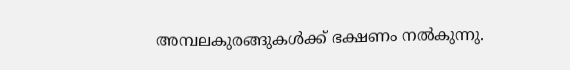അമ്പലകുരങ്ങുകൾക്ക് ഭക്ഷണം നൽകുന്നു.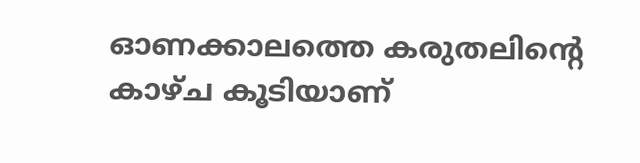ഓണക്കാലത്തെ കരുതലിൻ്റെ കാഴ്ച കൂടിയാണ്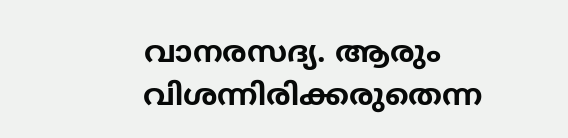വാനരസദ്യ. ആരും വിശന്നിരിക്കരുതെന്ന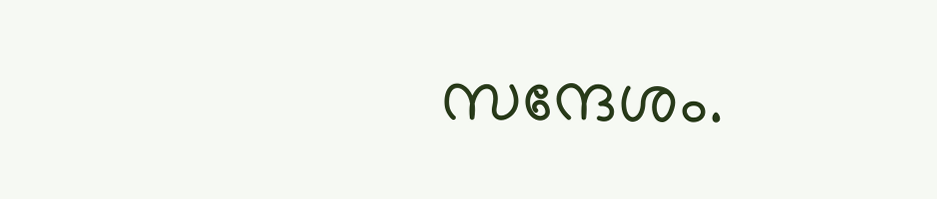സന്ദേശം.